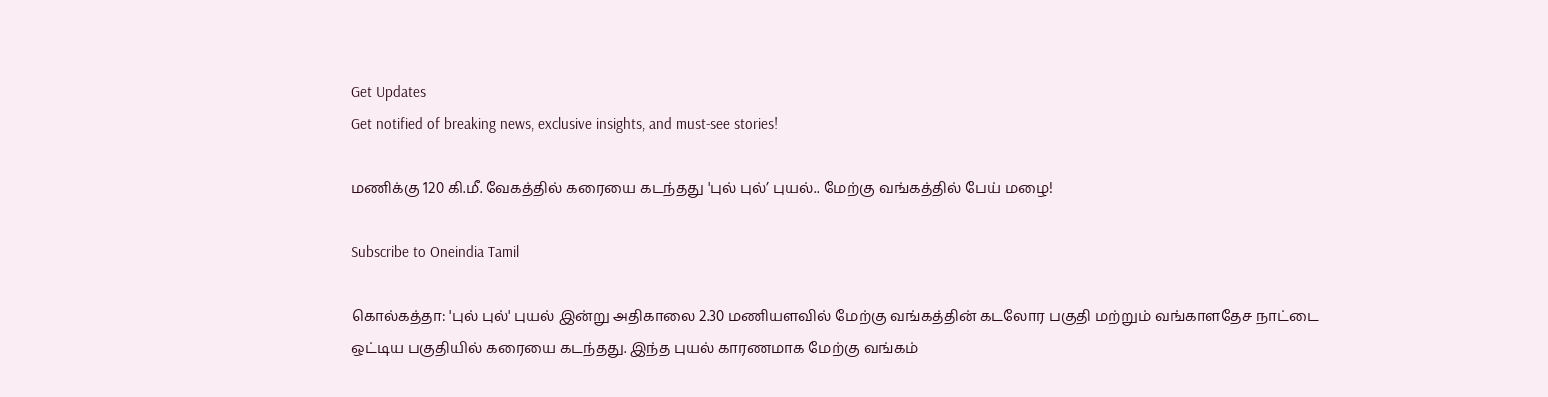Get Updates
Get notified of breaking news, exclusive insights, and must-see stories!

மணிக்கு 120 கி.மீ. வேகத்தில் கரையை கடந்தது 'புல் புல்’ புயல்.. மேற்கு வங்கத்தில் பேய் மழை!

Subscribe to Oneindia Tamil

கொல்கத்தா: 'புல் புல்' புயல் இன்று அதிகாலை 2.30 மணியளவில் மேற்கு வங்கத்தின் கடலோர பகுதி மற்றும் வங்காளதேச நாட்டை ஒட்டிய பகுதியில் கரையை கடந்தது. இந்த புயல் காரணமாக மேற்கு வங்கம்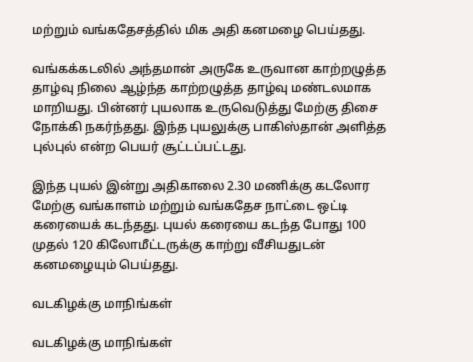மற்றும் வங்கதேசத்தில் மிக அதி கனமழை பெய்தது.

வங்கக்கடலில் அந்தமான் அருகே உருவான காற்றழுத்த தாழ்வு நிலை ஆழ்ந்த காற்றழுத்த தாழ்வு மண்டலமாக மாறியது. பின்னர் புயலாக உருவெடுத்து மேற்கு திசை நோக்கி நகர்ந்தது. இந்த புயலுக்கு பாகிஸ்தான் அளித்த புல்புல் என்ற பெயர் சூட்டப்பட்டது.

இந்த புயல் இன்று அதிகாலை 2.30 மணிக்கு கடலோர மேற்கு வங்காளம் மற்றும் வங்கதேச நாட்டை ஒட்டி கரையைக் கடந்தது. புயல் கரையை கடந்த போது 100 முதல் 120 கிலோமீட்டருக்கு காற்று வீசியதுடன் கனமழையும் பெய்தது.

வடகிழக்கு மாநிங்கள்

வடகிழக்கு மாநிங்கள்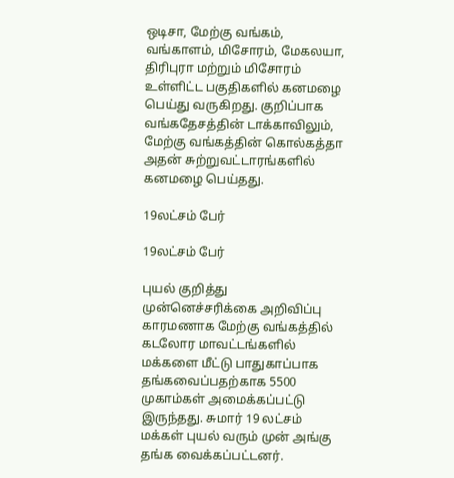ஒடிசா, மேற்கு வங்கம், வங்காளம், மிசோரம், மேகலயா, திரிபுரா மற்றும் மிசோரம் உள்ளிட்ட பகுதிகளில் கனமழை பெய்து வருகிறது. குறிப்பாக வங்கதேசத்தின் டாக்காவிலும், மேற்கு வங்கத்தின் கொல்கத்தா அதன் சுற்றுவட்டாரங்களில் கனமழை பெய்தது.

19லட்சம் பேர்

19லட்சம் பேர்

புயல் குறித்து முன்னெச்சரிக்கை அறிவிப்பு காரமணாக மேற்கு வங்கத்தில் கடலோர மாவட்டங்களில் மக்களை மீட்டு பாதுகாப்பாக தங்கவைப்பதற்காக 5500 முகாம்கள் அமைக்கப்பட்டு இருந்தது. சுமார் 19 லட்சம் மக்கள் புயல் வரும் முன் அங்கு தங்க வைக்கப்பட்டனர்.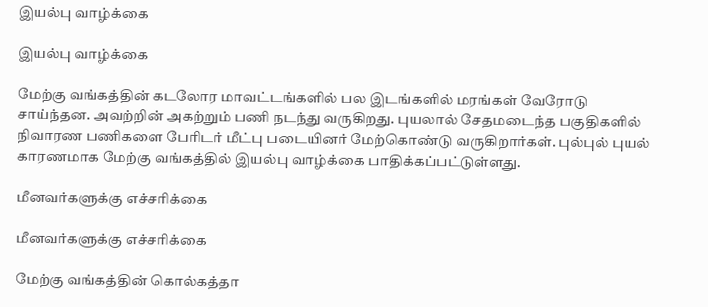இயல்பு வாழ்க்கை

இயல்பு வாழ்க்கை

மேற்கு வங்கத்தின் கடலோர மாவட்டங்களில் பல இடங்களில் மரங்கள் வேரோடு சாய்ந்தன. அவற்றின் அகற்றும் பணி நடந்து வருகிறது. புயலால் சேதமடைந்த பகுதிகளில் நிவாரண பணிகளை பேரிடர் மீட்பு படையினர் மேற்கொண்டு வருகிறார்கள். புல்புல் புயல் காரணமாக மேற்கு வங்கத்தில் இயல்பு வாழ்க்கை பாதிக்கப்பட்டுள்ளது.

மீனவர்களுக்கு எச்சரிக்கை

மீனவர்களுக்கு எச்சரிக்கை

மேற்கு வங்கத்தின் கொல்கத்தா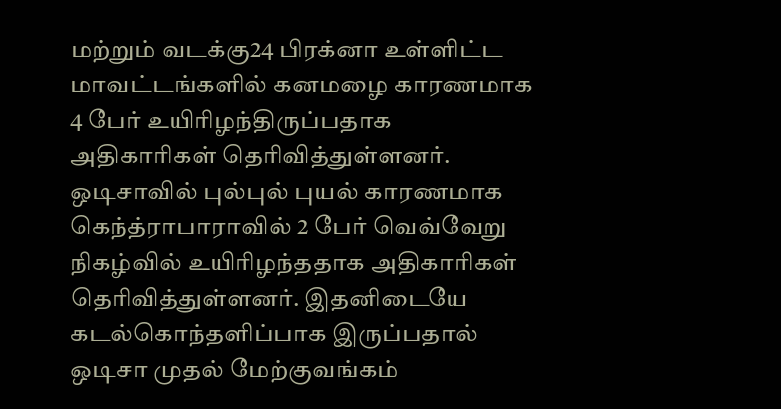மற்றும் வடக்கு24 பிரக்னா உள்ளிட்ட மாவட்டங்களில் கனமழை காரணமாக 4 பேர் உயிரிழந்திருப்பதாக அதிகாரிகள் தெரிவித்துள்ளனர். ஒடிசாவில் புல்புல் புயல் காரணமாக கெந்த்ராபாராவில் 2 பேர் வெவ்வேறு நிகழ்வில் உயிரிழந்ததாக அதிகாரிகள் தெரிவித்துள்ளனர். இதனிடையே கடல்கொந்தளிப்பாக இருப்பதால் ஒடிசா முதல் மேற்குவங்கம்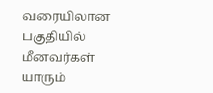வரையிலான பகுதியில் மீனவர்கள் யாரும்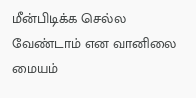மீன்பிடிக்க செல்ல வேண்டாம் என வானிலை மையம்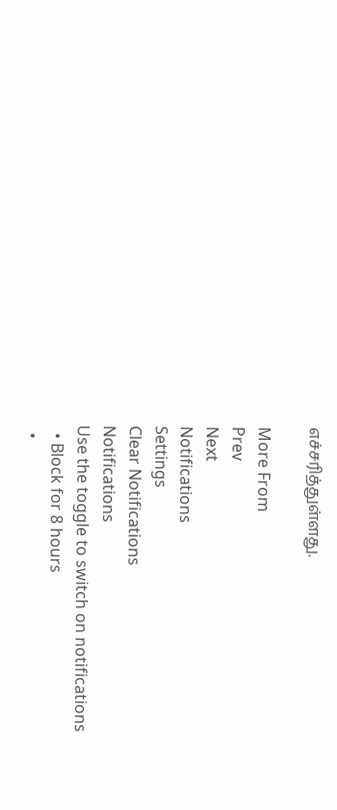எச்சரித்துள்ளது.

More From
Prev
Next
Notifications
Settings
Clear Notifications
Notifications
Use the toggle to switch on notifications
  • Block for 8 hours
  •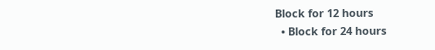Block for 12 hours
  • Block for 24 hours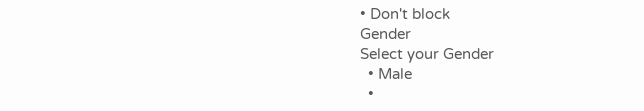• Don't block
Gender
Select your Gender
  • Male
  •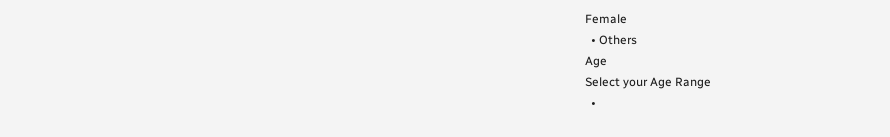Female
  • Others
Age
Select your Age Range
  •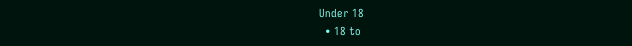Under 18
  • 18 to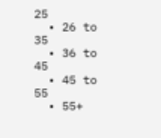25
  • 26 to 35
  • 36 to 45
  • 45 to 55
  • 55+